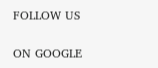FOLLOW US

ON GOOGLE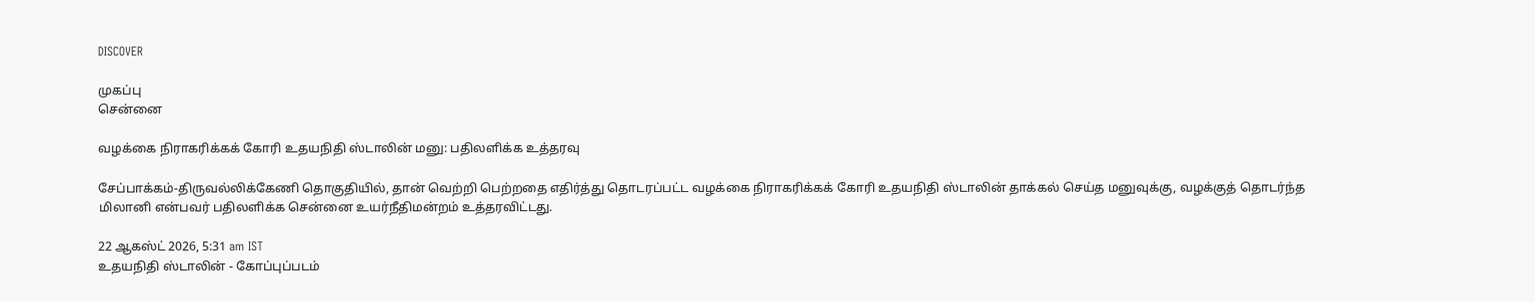DISCOVER

முகப்பு
சென்னை

வழக்கை நிராகரிக்கக் கோரி உதயநிதி ஸ்டாலின் மனு: பதிலளிக்க உத்தரவு

சேப்பாக்கம்-திருவல்லிக்கேணி தொகுதியில், தான் வெற்றி பெற்றதை எதிர்த்து தொடரப்பட்ட வழக்கை நிராகரிக்கக் கோரி உதயநிதி ஸ்டாலின் தாக்கல் செய்த மனுவுக்கு, வழக்குத் தொடர்ந்த மிலானி என்பவர் பதிலளிக்க சென்னை உயர்நீதிமன்றம் உத்தரவிட்டது.

22 ஆகஸ்ட் 2026, 5:31 am IST
உதயநிதி ஸ்டாலின் - கோப்புப்படம்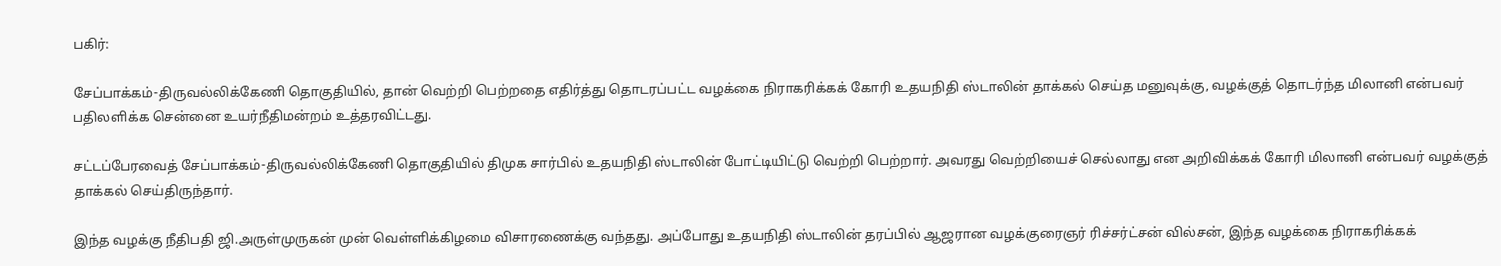பகிர்:

சேப்பாக்கம்-திருவல்லிக்கேணி தொகுதியில், தான் வெற்றி பெற்றதை எதிர்த்து தொடரப்பட்ட வழக்கை நிராகரிக்கக் கோரி உதயநிதி ஸ்டாலின் தாக்கல் செய்த மனுவுக்கு, வழக்குத் தொடர்ந்த மிலானி என்பவர் பதிலளிக்க சென்னை உயர்நீதிமன்றம் உத்தரவிட்டது.

சட்டப்பேரவைத் சேப்பாக்கம்-திருவல்லிக்கேணி தொகுதியில் திமுக சார்பில் உதயநிதி ஸ்டாலின் போட்டியிட்டு வெற்றி பெற்றார். அவரது வெற்றியைச் செல்லாது என அறிவிக்கக் கோரி மிலானி என்பவர் வழக்குத் தாக்கல் செய்திருந்தார்.

இந்த வழக்கு நீதிபதி ஜி.அருள்முருகன் முன் வெள்ளிக்கிழமை விசாரணைக்கு வந்தது. அப்போது உதயநிதி ஸ்டாலின் தரப்பில் ஆஜரான வழக்குரைஞர் ரிச்சர்ட்சன் வில்சன், இந்த வழக்கை நிராகரிக்கக்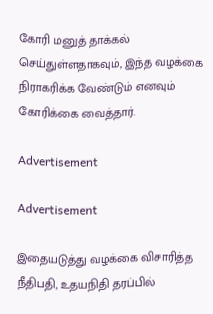கோரி மனுத் தாக்கல் செய்துள்ளதாகவும், இந்த வழக்கை நிராகரிக்க வேண்டும் எனவும் கோரிக்கை வைத்தார்.

Advertisement

Advertisement

இதையடுத்து வழக்கை விசாரித்த நீதிபதி, உதயநிதி தரப்பில்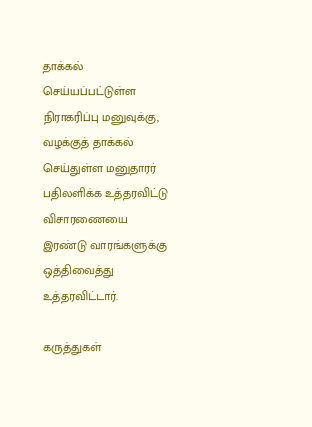தாக்கல் செய்யப்பட்டுள்ள நிராகரிப்பு மனுவுக்கு, வழக்குத் தாக்கல் செய்துள்ள மனுதாரர் பதிலளிக்க உத்தரவிட்டு விசாரணையை இரண்டு வாரங்களுக்கு ஒத்திவைத்து உத்தரவிட்டார்.

கருத்துகள்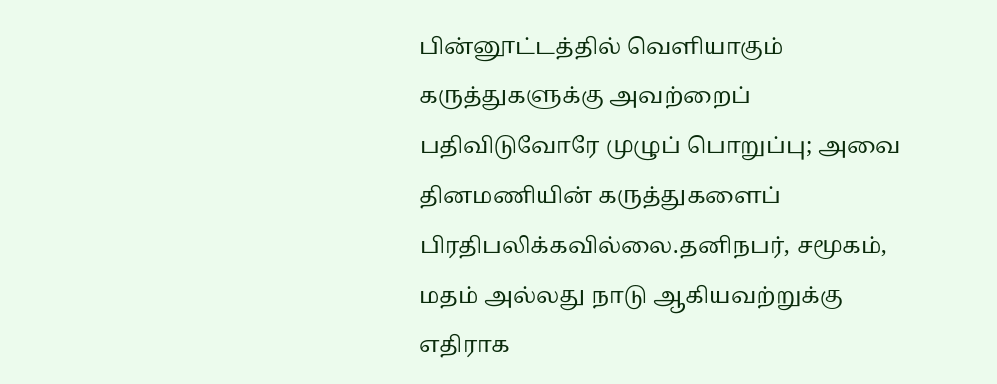பின்னூட்டத்தில் வெளியாகும் கருத்துகளுக்கு அவற்றைப் பதிவிடுவோரே முழுப் பொறுப்பு; அவை தினமணியின் கருத்துகளைப் பிரதிபலிக்கவில்லை.தனிநபர், சமூகம், மதம் அல்லது நாடு ஆகியவற்றுக்கு எதிராக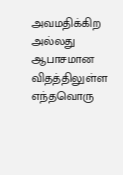அவமதிக்கிற அல்லது ஆபாசமான விதத்திலுள்ள எந்தவொரு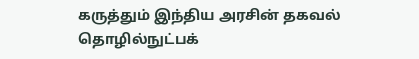கருத்தும் இந்திய அரசின் தகவல் தொழில்நுட்பக்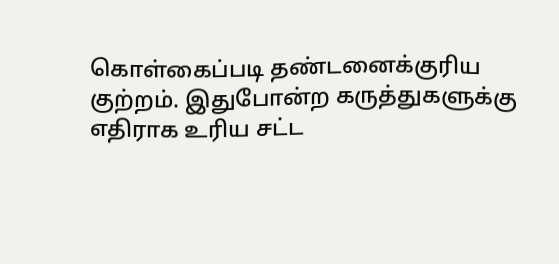கொள்கைப்படி தண்டனைக்குரிய குற்றம். இதுபோன்ற கருத்துகளுக்கு எதிராக உரிய சட்ட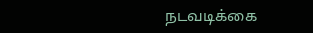நடவடிக்கை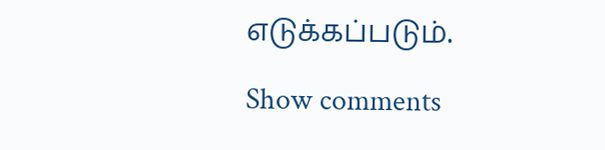எடுக்கப்படும்.

Show comments